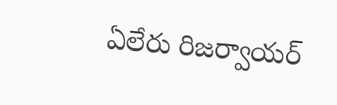ఏలేరు రిజర్వాయర్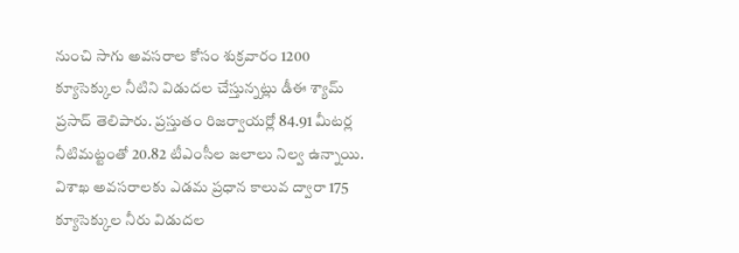నుంచి సాగు అవసరాల కోసం శుక్రవారం 1200 క్యూసెక్కుల నీటిని విడుదల చేస్తున్నట్లు డీఈ శ్యామ్ ప్రసాద్ తెలిపారు. ప్రస్తుతం రిజర్వాయర్లో 84.91 మీటర్ల నీటిమట్టంతో 20.82 టీఎంసీల జలాలు నిల్వ ఉన్నాయి. విశాఖ అవసరాలకు ఎడమ ప్రధాన కాలువ ద్వారా 175 క్యూసెక్కుల నీరు విడుదల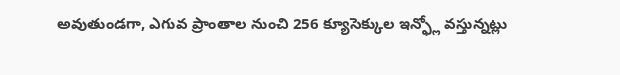అవుతుండగా, ఎగువ ప్రాంతాల నుంచి 256 క్యూసెక్కుల ఇన్ఫ్లో వస్తున్నట్లు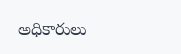అధికారులు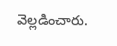వెల్లడించారు.